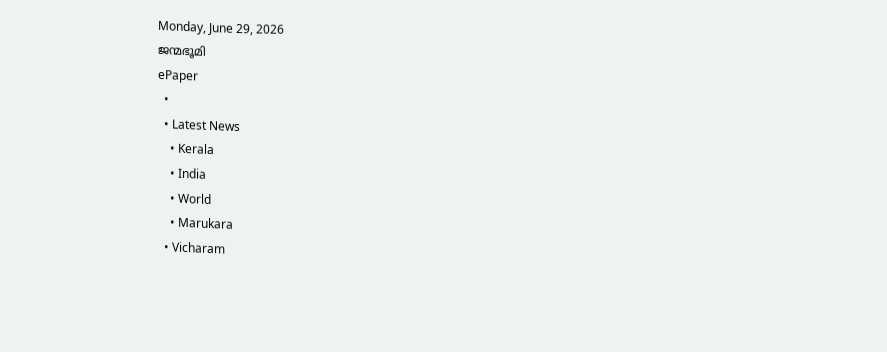Monday, June 29, 2026
ജന്മഭൂമി
ePaper
  •
  • Latest News
    • Kerala
    • India
    • World
    • Marukara
  • Vicharam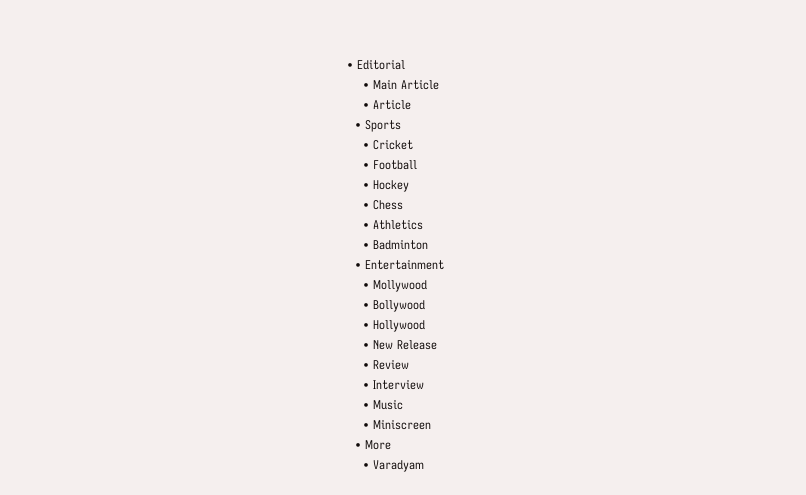• Editorial
    • Main Article
    • Article
  • Sports
    • Cricket
    • Football
    • Hockey
    • Chess
    • Athletics
    • Badminton
  • Entertainment
    • Mollywood
    • Bollywood
    • Hollywood
    • New Release
    • Review
    • Interview
    • Music
    • Miniscreen
  • More
    • Varadyam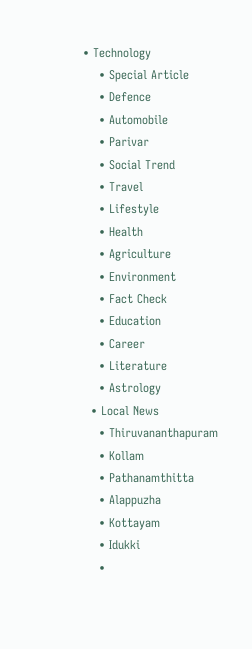• Technology
    • Special Article
    • Defence
    • Automobile
    • Parivar
    • Social Trend
    • Travel
    • Lifestyle
    • Health
    • Agriculture
    • Environment
    • Fact Check
    • Education
    • Career
    • Literature
    • Astrology
  • Local News
    • Thiruvananthapuram
    • Kollam
    • Pathanamthitta
    • Alappuzha
    • Kottayam
    • Idukki
    •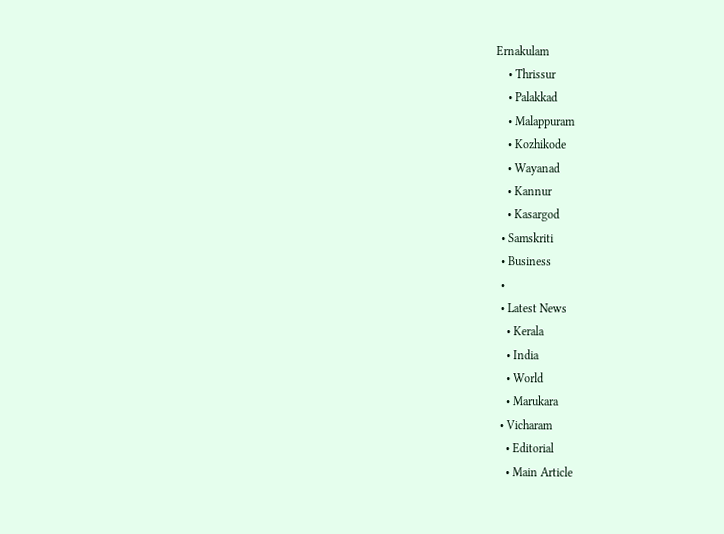Ernakulam
    • Thrissur
    • Palakkad
    • Malappuram
    • Kozhikode
    • Wayanad
    • Kannur
    • Kasargod
  • Samskriti
  • Business
  •
  • Latest News
    • Kerala
    • India
    • World
    • Marukara
  • Vicharam
    • Editorial
    • Main Article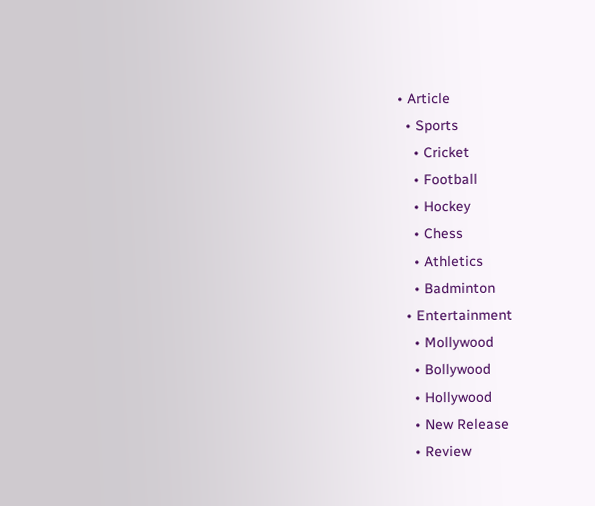• Article
  • Sports
    • Cricket
    • Football
    • Hockey
    • Chess
    • Athletics
    • Badminton
  • Entertainment
    • Mollywood
    • Bollywood
    • Hollywood
    • New Release
    • Review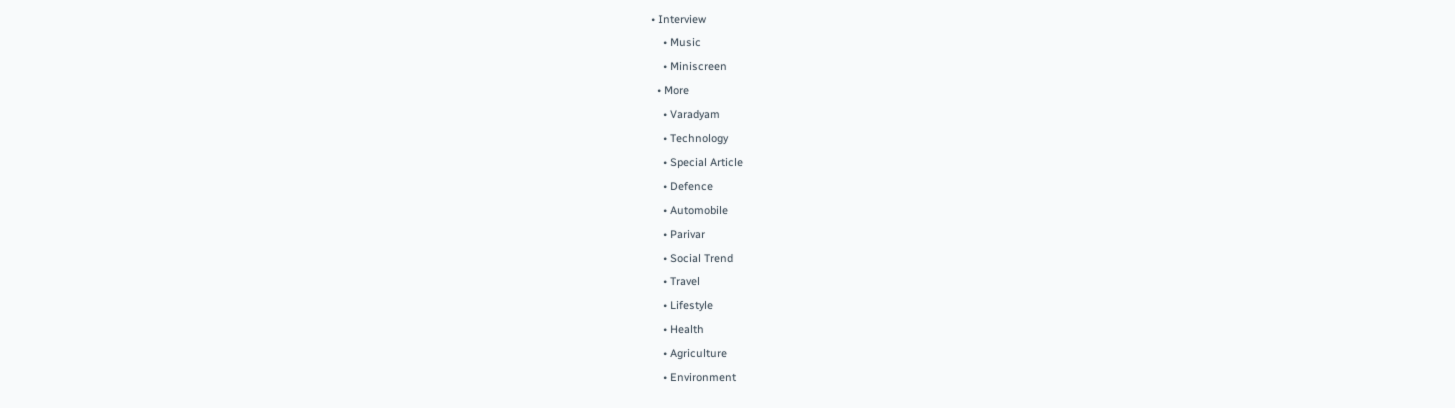• Interview
    • Music
    • Miniscreen
  • More
    • Varadyam
    • Technology
    • Special Article
    • Defence
    • Automobile
    • Parivar
    • Social Trend
    • Travel
    • Lifestyle
    • Health
    • Agriculture
    • Environment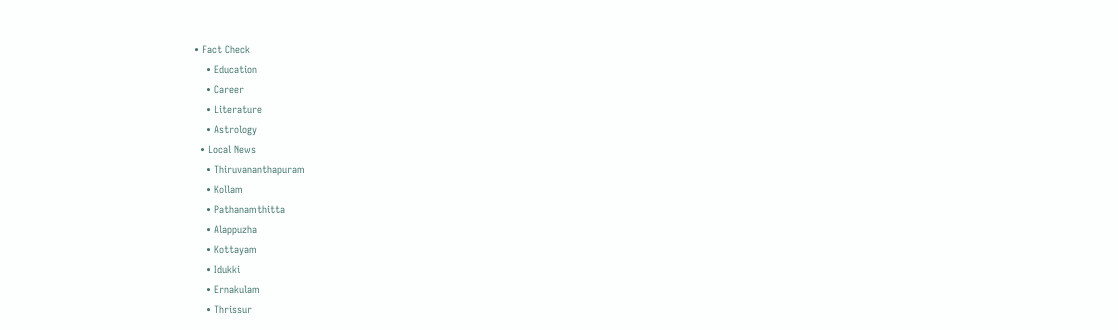• Fact Check
    • Education
    • Career
    • Literature
    • Astrology
  • Local News
    • Thiruvananthapuram
    • Kollam
    • Pathanamthitta
    • Alappuzha
    • Kottayam
    • Idukki
    • Ernakulam
    • Thrissur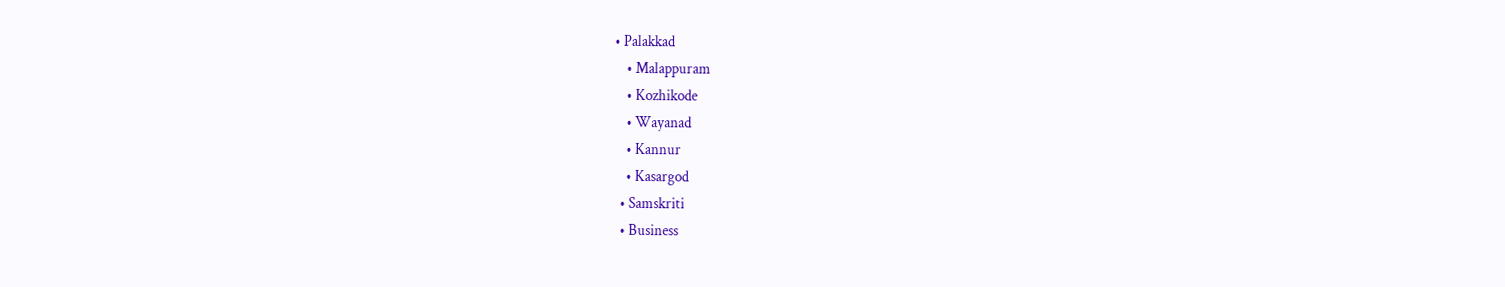• Palakkad
    • Malappuram
    • Kozhikode
    • Wayanad
    • Kannur
    • Kasargod
  • Samskriti
  • Business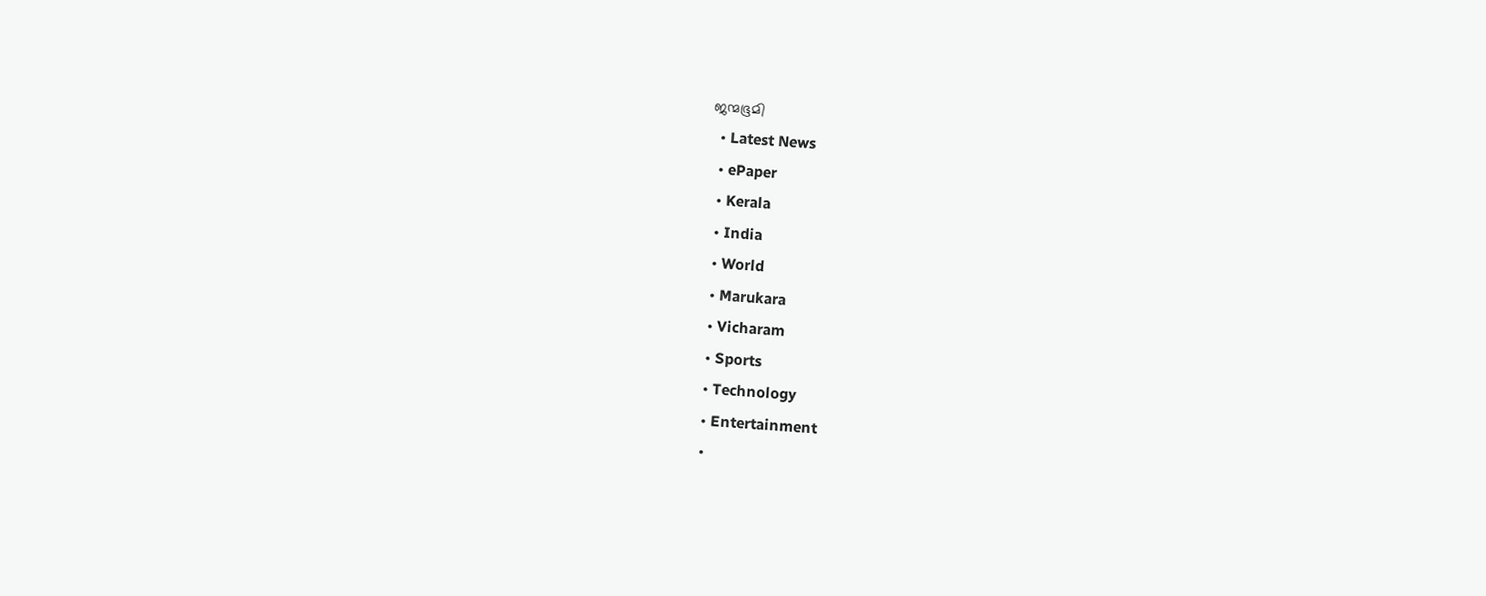ജന്മഭൂമി
  • Latest News
  • ePaper
  • Kerala
  • India
  • World
  • Marukara
  • Vicharam
  • Sports
  • Technology
  • Entertainment
  •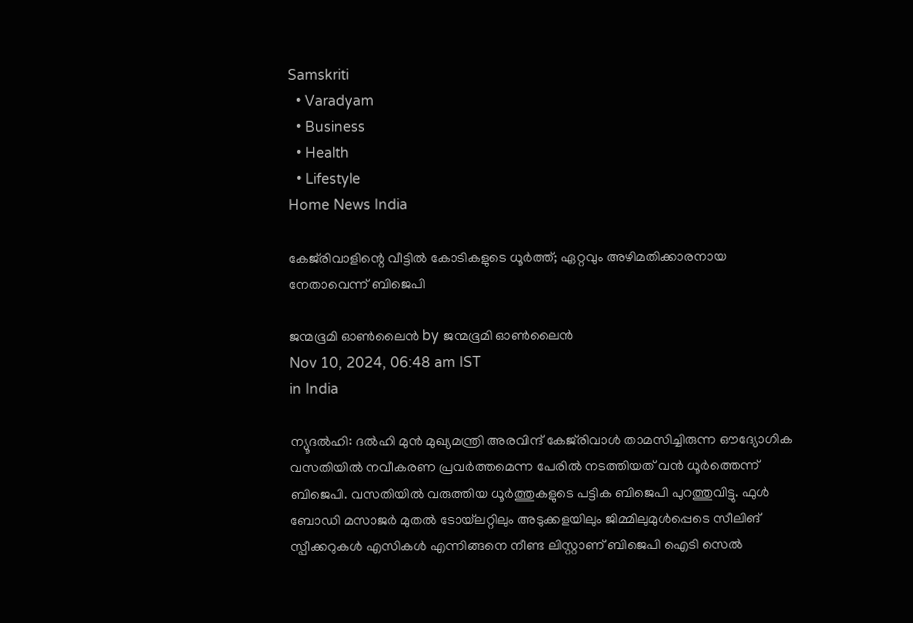Samskriti
  • Varadyam
  • Business
  • Health
  • Lifestyle
Home News India

കേജ്‌രിവാളിന്റെ വീട്ടില്‍ കോടികളുടെ ധൂര്‍ത്ത്; ഏറ്റവും അഴിമതിക്കാരനായ നേതാവെന്ന് ബിജെപി

ജന്മഭൂമി ഓണ്‍ലൈന്‍ by ജന്മഭൂമി ഓണ്‍ലൈന്‍
Nov 10, 2024, 06:48 am IST
in India

ന്യൂദല്‍ഹി: ദല്‍ഹി മുന്‍ മുഖ്യമന്ത്രി അരവിന്ദ് കേജ്‌രിവാള്‍ താമസിച്ചിരുന്ന ഔദ്യോഗിക വസതിയില്‍ നവീകരണ പ്രവര്‍ത്തമെന്ന പേരില്‍ നടത്തിയത് വന്‍ ധൂര്‍ത്തെന്ന് ബിജെപി. വസതിയില്‍ വരുത്തിയ ധൂര്‍ത്തുകളുടെ പട്ടിക ബിജെപി പുറത്തുവിട്ടു. ഫുള്‍ ബോഡി മസാജര്‍ മുതല്‍ ടോയ്‌ലറ്റിലും അടുക്കളയിലും ജിമ്മിലുമുള്‍പ്പെടെ സീലിങ് സ്പീക്കറുകള്‍ എസികള്‍ എന്നിങ്ങനെ നീണ്ട ലിസ്റ്റാണ് ബിജെപി ഐടി സെല്‍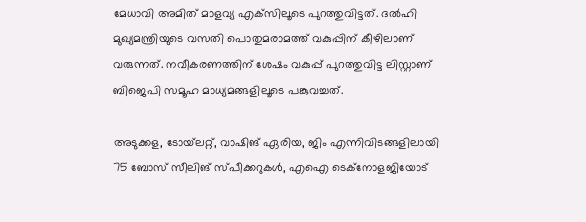മേധാവി അമിത് മാളവ്യ എക്‌സിലൂടെ പുറത്തുവിട്ടത്. ദല്‍ഹി മുഖ്യമന്ത്രിയുടെ വസതി പൊതുമരാമത്ത് വകുപ്പിന് കീഴിലാണ് വരുന്നത്. നവീകരണത്തിന് ശേഷം വകുപ്പ് പുറത്തുവിട്ട ലിസ്റ്റാണ് ബിജെപി സമൂഹ മാധ്യമങ്ങളിലൂടെ പങ്കുവച്ചത്.

അടുക്കള, ടോയ്‌ലറ്റ്, വാഷിങ് ഏരിയ, ജിം എന്നിവിടങ്ങളിലായി 75 ബോസ് സീലിങ് സ്പീക്കറുകള്‍, എഐ ടെക്നോളജിയോട്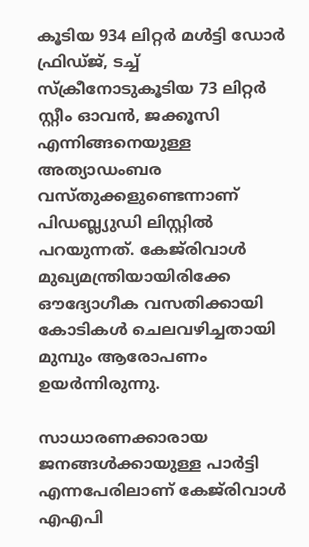കൂടിയ 934 ലിറ്റര്‍ മള്‍ട്ടി ഡോര്‍ ഫ്രിഡ്ജ്, ടച്ച് സ്‌ക്രീനോടുകൂടിയ 73 ലിറ്റര്‍ സ്റ്റീം ഓവന്‍, ജക്കൂസി എന്നിങ്ങനെയുള്ള അത്യാഡംബര വസ്തുക്കളുണ്ടെന്നാണ് പിഡബ്ല്യുഡി ലിസ്റ്റില്‍ പറയുന്നത്. കേജ്‌രിവാള്‍ മുഖ്യമന്ത്രിയായിരിക്കേ ഔദ്യോഗീക വസതിക്കായി കോടികള്‍ ചെലവഴിച്ചതായി മുമ്പും ആരോപണം ഉയര്‍ന്നിരുന്നു.

സാധാരണക്കാരായ ജനങ്ങള്‍ക്കായുള്ള പാര്‍ട്ടി എന്നപേരിലാണ് കേജ്‌രിവാള്‍ എഎപി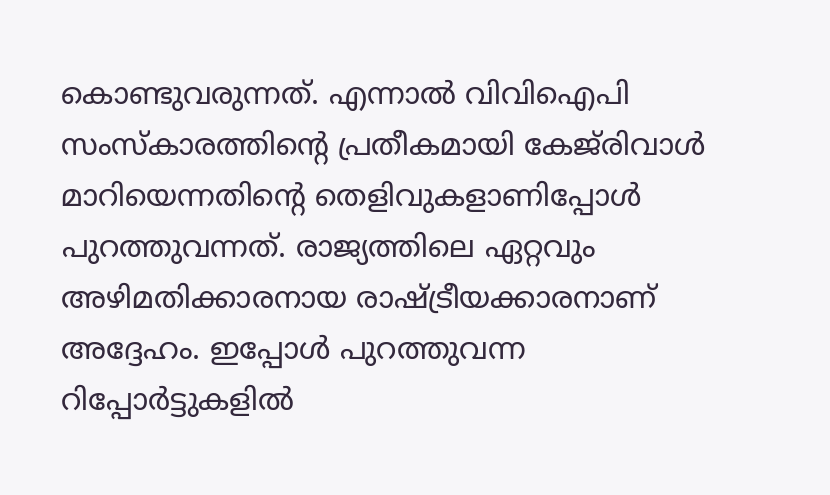കൊണ്ടുവരുന്നത്. എന്നാല്‍ വിവിഐപി സംസ്‌കാരത്തിന്റെ പ്രതീകമായി കേജ്‌രിവാള്‍ മാറിയെന്നതിന്റെ തെളിവുകളാണിപ്പോള്‍ പുറത്തുവന്നത്. രാജ്യത്തിലെ ഏറ്റവും അഴിമതിക്കാരനായ രാഷ്‌ട്രീയക്കാരനാണ് അദ്ദേഹം. ഇപ്പോള്‍ പുറത്തുവന്ന റിപ്പോര്‍ട്ടുകളില്‍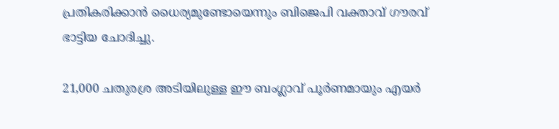പ്രതികരിക്കാന്‍ ധൈര്യമുണ്ടോയെന്നും ബിജെപി വക്താവ് ഗൗരവ് ഭാട്ടിയ ചോദിച്ചു.

21,000 ചതുരശ്ര അടിയിലുള്ള ഈ ബംഗ്ലാവ് പൂര്‍ണമായും എയര്‍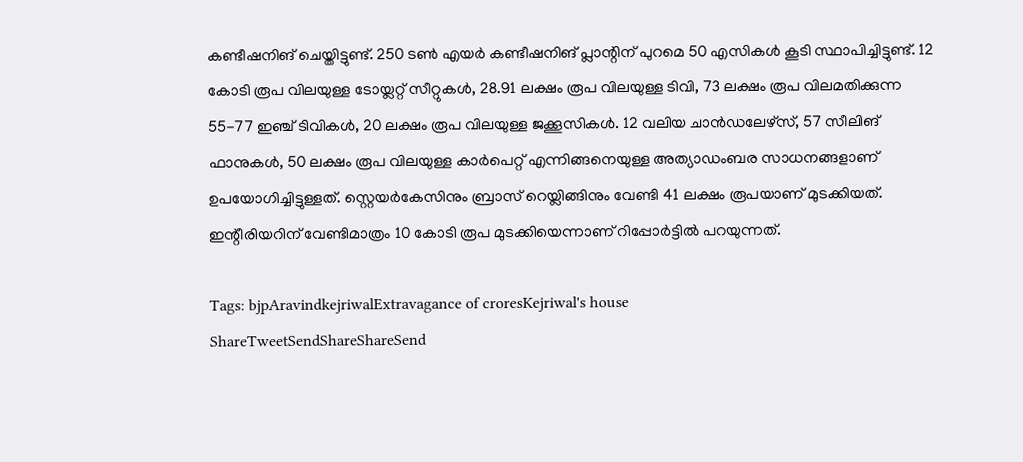കണ്ടീഷനിങ് ചെയ്തിട്ടുണ്ട്. 250 ടണ്‍ എയര്‍ കണ്ടീഷനിങ് പ്ലാന്റിന് പുറമെ 50 എസികള്‍ കൂടി സ്ഥാപിച്ചിട്ടുണ്ട്. 12 കോടി രൂപ വിലയുള്ള ടോയ്ലറ്റ് സീറ്റുകള്‍, 28.91 ലക്ഷം രൂപ വിലയുള്ള ടിവി, 73 ലക്ഷം രൂപ വിലമതിക്കുന്ന 55-77 ഇഞ്ച് ടിവികള്‍, 20 ലക്ഷം രൂപ വിലയുള്ള ജക്കൂസികള്‍. 12 വലിയ ചാന്‍ഡലേഴ്സ്, 57 സീലിങ് ഫാനുകള്‍, 50 ലക്ഷം രൂപ വിലയുള്ള കാര്‍പെറ്റ് എന്നിങ്ങനെയുള്ള അത്യാഡംബര സാധനങ്ങളാണ് ഉപയോഗിച്ചിട്ടുള്ളത്. സ്റ്റെയര്‍കേസിനും ബ്രാസ് റെയ്ലിങ്ങിനും വേണ്ടി 41 ലക്ഷം രൂപയാണ് മുടക്കിയത്. ഇന്റീരിയറിന് വേണ്ടിമാത്രം 10 കോടി രൂപ മുടക്കിയെന്നാണ് റിപ്പോര്‍ട്ടില്‍ പറയുന്നത്.

Tags: bjpAravindkejriwalExtravagance of croresKejriwal's house
ShareTweetSendShareShareSend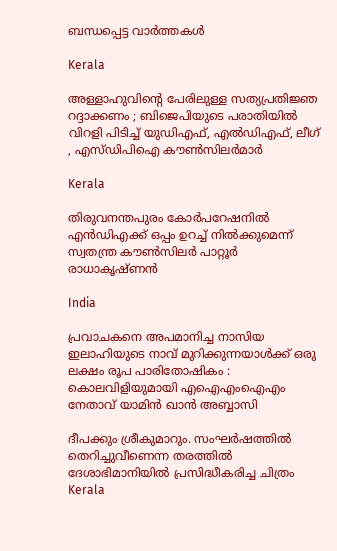ബന്ധപ്പെട്ട വാര്‍ത്തകള്‍

Kerala

അള്ളാഹുവിന്റെ പേരിലുള്ള സത്യപ്രതിജ്ഞ റദ്ദാക്കണം ; ബിജെപിയുടെ പരാതിയിൽ വിറളി പിടിച്ച് യുഡിഎഫ്, എൽഡിഎഫ്, ലീഗ് , എസ്ഡിപിഐ കൗൺസിലർമാർ

Kerala

തിരുവനന്തപുരം കോര്‍പറേഷനില്‍ എന്‍ഡിഎക്ക് ഒപ്പം ഉറച്ച് നില്‍ക്കുമെന്ന് സ്വതന്ത്ര കൗണ്‍സിലര്‍ പാറ്റൂര്‍ രാധാകൃഷ്ണന്‍

India

പ്രവാചകനെ അപമാനിച്ച നാസിയ ഇലാഹിയുടെ നാവ് മുറിക്കുന്നയാൾക്ക് ഒരു ലക്ഷം രൂപ പാരിതോഷികം : കൊലവിളിയുമായി എഐഎംഐഎം നേതാവ് യാമിൻ ഖാൻ അബ്ബാസി

ദീപക്കും ശ്രീകുമാറും. സംഘര്‍ഷത്തില്‍ തെറിച്ചുവീണെന്ന തരത്തില്‍ ദേശാഭിമാനിയില്‍ പ്രസിദ്ധീകരിച്ച ചിത്രം
Kerala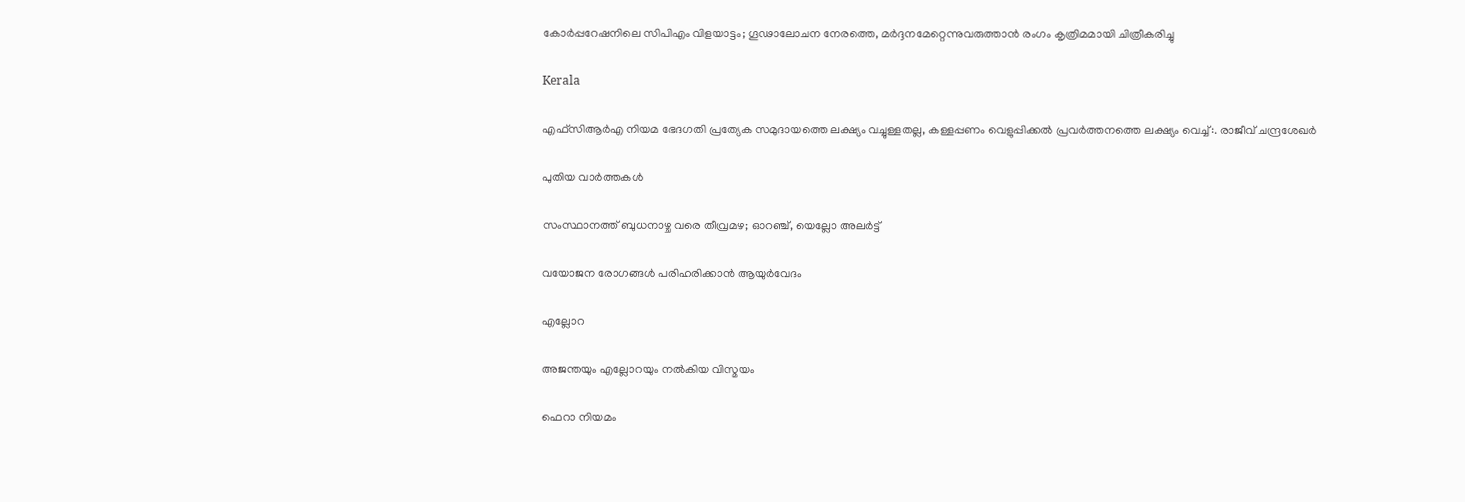കോര്‍പ്പറേഷനിലെ സിപിഎം വിളയാട്ടം; ഗൂഢാലോചന നേരത്തെ, മര്‍ദ്ദനമേറ്റെന്നുവരുത്താന്‍ രംഗം കൃത്രിമമായി ചിത്രീകരിച്ചു

Kerala

എഫ്‌സി‌ആർ‌എ നിയമ ഭേദഗതി പ്രത്യേക സമുദായത്തെ ലക്ഷ്യം വച്ചുള്ളതല്ല, കള്ളപ്പണം വെളുപ്പിക്കല്‍ പ്രവര്‍ത്തനത്തെ ലക്ഷ്യം വെച്ച്:. രാജീവ് ചന്ദ്രശേഖര്‍

പുതിയ വാര്‍ത്തകള്‍

സംസ്ഥാനത്ത് ബുധനാഴ്ച വരെ തീവ്രമഴ; ഓറഞ്ച്, യെല്ലോ അലര്‍ട്ട്

വയോജന രോഗങ്ങള്‍ പരിഹരിക്കാന്‍ ആയുര്‍വേദം

എല്ലോറ

അജന്തയും എല്ലോറയും നല്‍കിയ വിസ്മയം

ഫെറാ നിയമം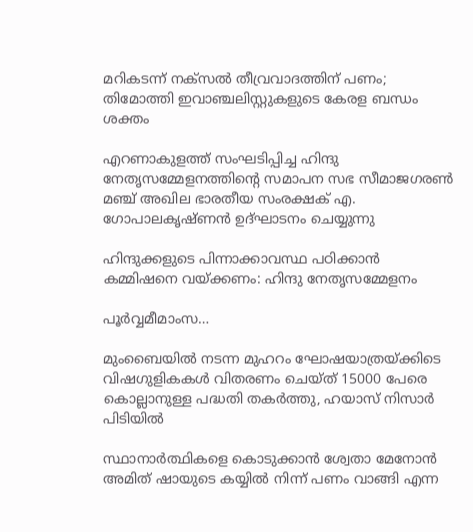മറികടന്ന് നക്‌സല്‍ തീവ്രവാദത്തിന് പണം; തിമോത്തി ഇവാഞ്ചലിസ്റ്റുകളുടെ കേരള ബന്ധം ശക്തം

എറണാകുളത്ത് സംഘടിപ്പിച്ച ഹിന്ദു നേതൃസമ്മേളനത്തിന്റെ സമാപന സഭ സീമാജഗരണ്‍ മഞ്ച് അഖില ഭാരതീയ സംരക്ഷക് എ. ഗോപാലകൃഷ്ണന്‍ ഉദ്ഘാടനം ചെയ്യുന്നു

ഹിന്ദുക്കളുടെ പിന്നാക്കാവസ്ഥ പഠിക്കാന്‍ കമ്മിഷനെ വയ്‌ക്കണം: ഹിന്ദു നേതൃസമ്മേളനം

പൂര്‍വ്വമീമാംസ…

മുംബൈയിൽ നടന്ന മുഹറം ഘോഷയാത്രയ്‌ക്കിടെ വിഷഗുളികകള്‍ വിതരണം ചെയ്ത് 15000 പേരെ കൊല്ലാനുള്ള പദ്ധതി തകര്‍ത്തു, ഹയാസ് നിസാര്‍ പിടിയില്‍

സ്ഥാനാർത്ഥികളെ കൊടുക്കാൻ ശ്വേതാ മേനോൻ അമിത് ഷായുടെ കയ്യിൽ നിന്ന് പണം വാങ്ങി എന്ന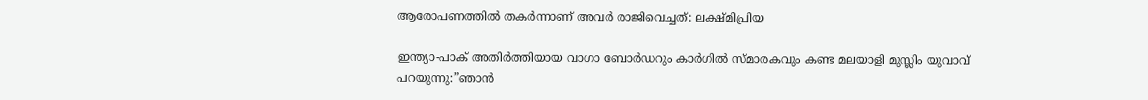ആരോപണത്തില്‍ തകര്‍ന്നാണ് അവര്‍ രാജിവെച്ചത്: ലക്ഷ്മിപ്രിയ

ഇന്ത്യാ-പാക് അതിര്‍ത്തിയായ വാഗാ ബോര്‍ഡറും കാര്‍ഗില്‍ സ്മാരകവും കണ്ട മലയാളി മുസ്ലിം യുവാവ് പറയുന്നു:”ഞാന്‍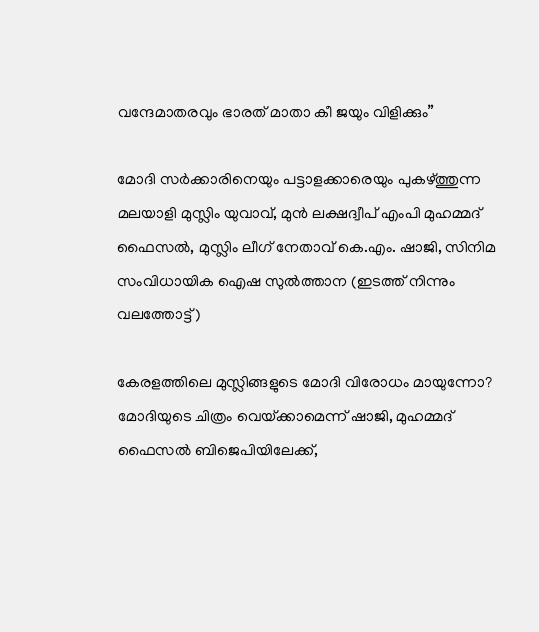വന്ദേമാതരവും ഭാരത് മാതാ കീ ജയും വിളിക്കും”

മോദി സര്‍ക്കാരിനെയും പട്ടാളക്കാരെയും പുകഴ്ത്തുന്ന മലയാളി മുസ്ലിം യുവാവ്, മുന്‍ ലക്ഷദ്വീപ് എംപി മുഹമ്മദ് ഫൈസല്‍, മുസ്ലിം ലീഗ് നേതാവ് കെ.എം. ഷാജി, സിനിമ സംവിധായിക ഐഷ സുല്‍ത്താന (ഇടത്ത് നിന്നും വലത്തോട്ട്)

കേരളത്തിലെ മുസ്ലിങ്ങളുടെ മോദി വിരോധം മായുന്നോ? മോദിയുടെ ചിത്രം വെയ്‌ക്കാമെന്ന് ഷാജി, മുഹമ്മദ് ഫൈസല്‍ ബിജെപിയിലേക്ക്,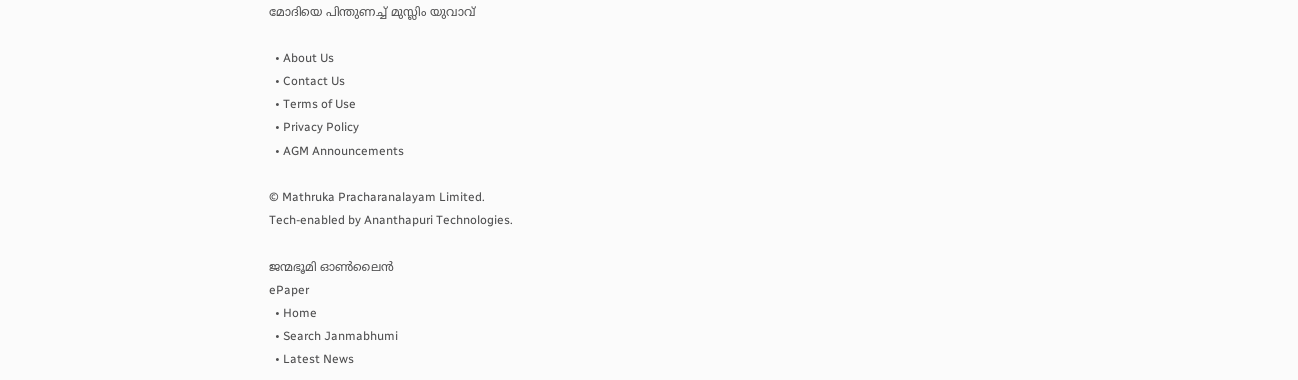മോദിയെ പിന്തുണച്ച് മുസ്ലിം യുവാവ്

  • About Us
  • Contact Us
  • Terms of Use
  • Privacy Policy
  • AGM Announcements

© Mathruka Pracharanalayam Limited.
Tech-enabled by Ananthapuri Technologies.

ജന്മഭൂമി ഓണ്‍ലൈന്‍
ePaper
  • Home
  • Search Janmabhumi
  • Latest News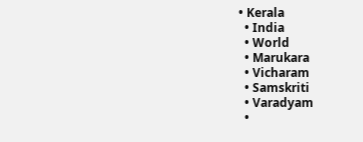• Kerala
  • India
  • World
  • Marukara
  • Vicharam
  • Samskriti
  • Varadyam
  •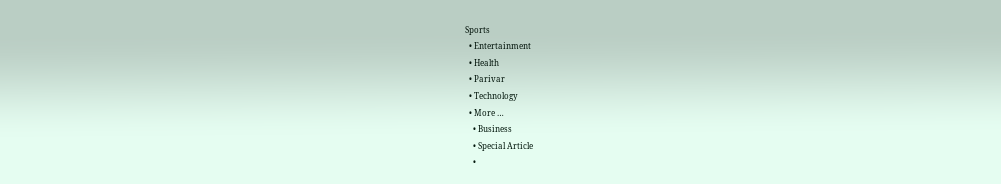Sports
  • Entertainment
  • Health
  • Parivar
  • Technology
  • More …
    • Business
    • Special Article
    •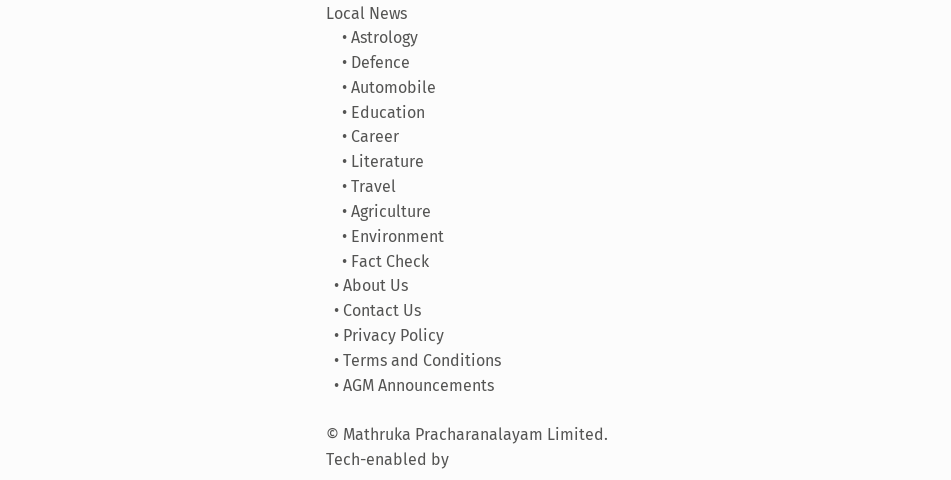Local News
    • Astrology
    • Defence
    • Automobile
    • Education
    • Career
    • Literature
    • Travel
    • Agriculture
    • Environment
    • Fact Check
  • About Us
  • Contact Us
  • Privacy Policy
  • Terms and Conditions
  • AGM Announcements

© Mathruka Pracharanalayam Limited.
Tech-enabled by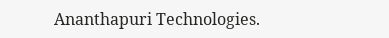Ananthapuri Technologies.